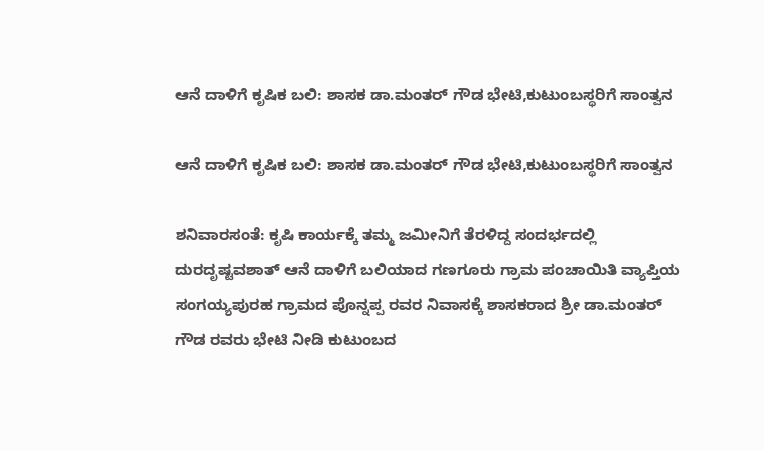ಆನೆ ದಾಳಿಗೆ ಕೃಷಿಕ ಬಲಿ: ಶಾಸಕ ಡಾ.ಮಂತರ್ ಗೌಡ ಭೇಟಿ,ಕುಟುಂಬಸ್ಥರಿಗೆ ಸಾಂತ್ವನ

ಆನೆ ದಾಳಿಗೆ ಕೃಷಿಕ ಬಲಿ: ಶಾಸಕ ಡಾ.ಮಂತರ್ ಗೌಡ ಭೇಟಿ,ಕುಟುಂಬಸ್ಥರಿಗೆ ಸಾಂತ್ವನ

ಶನಿವಾರಸಂತೆ: ಕೃಷಿ ಕಾರ್ಯಕ್ಕೆ ತಮ್ಮ ಜಮೀನಿಗೆ ತೆರಳಿದ್ದ ಸಂದರ್ಭದಲ್ಲಿ ದುರದೃಷ್ಟವಶಾತ್ ಆನೆ ದಾಳಿಗೆ ಬಲಿಯಾದ ಗಣಗೂರು ಗ್ರಾಮ ಪಂಚಾಯಿತಿ ವ್ಯಾಪ್ತಿಯ ಸಂಗಯ್ಯಪುರಹ ಗ್ರಾಮದ ಪೊನ್ನಪ್ಪ ರವರ ನಿವಾಸಕ್ಕೆ ಶಾಸಕರಾದ ಶ್ರೀ ಡಾ.ಮಂತರ್ ಗೌಡ ರವರು ಭೇಟಿ ನೀಡಿ ಕುಟುಂಬದ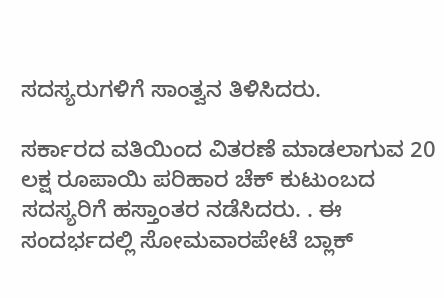ಸದಸ್ಯರುಗಳಿಗೆ ಸಾಂತ್ವನ ತಿಳಿಸಿದರು.

ಸರ್ಕಾರದ ವತಿಯಿಂದ ವಿತರಣೆ ಮಾಡಲಾಗುವ 20 ಲಕ್ಷ ರೂಪಾಯಿ ಪರಿಹಾರ ಚೆಕ್ ಕುಟುಂಬದ ಸದಸ್ಯರಿಗೆ ಹಸ್ತಾಂತರ ನಡೆಸಿದರು. . ಈ ಸಂದರ್ಭದಲ್ಲಿ ಸೋಮವಾರಪೇಟೆ ಬ್ಲಾಕ್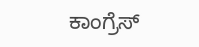ಕಾಂಗ್ರೆಸ್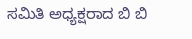ಸಮಿತಿ ಅಧ್ಯಕ್ಷರಾದ ಬಿ ಬಿ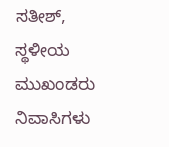ಸತೀಶ್, ಸ್ಥಳೀಯ ಮುಖಂಡರು ನಿವಾಸಿಗಳು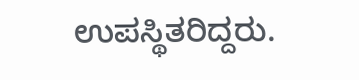ಉಪಸ್ಥಿತರಿದ್ದರು.